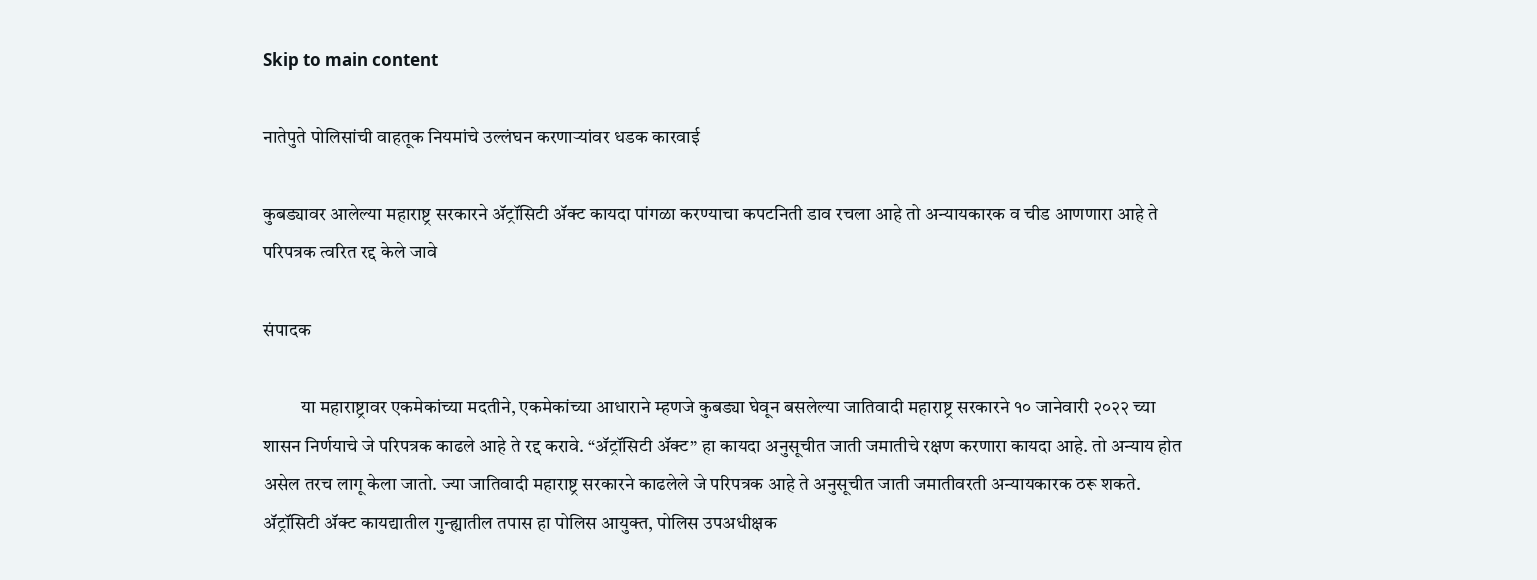Skip to main content

नातेपुते पोलिसांची वाहतूक नियमांचे उल्लंघन करणाऱ्यांवर धडक कारवाई

कुबड्यावर आलेल्या महाराष्ट्र सरकारने ॲट्रॉसिटी ॲक्ट कायदा पांगळा करण्याचा कपटनिती डाव रचला आहे तो अन्यायकारक व चीड आणणारा आहे ते परिपत्रक त्वरित रद्द केले जावे

संपादक

          या महाराष्ट्रावर एकमेकांच्या मदतीने, एकमेकांच्या आधाराने म्हणजे कुबड्या घेवून बसलेल्या जातिवादी महाराष्ट्र सरकारने १० जानेवारी २०२२ च्या शासन निर्णयाचे जे परिपत्रक काढले आहे ते रद्द करावे. “ॲट्रॉसिटी ॲक्ट” हा कायदा अनुसूचीत जाती जमातीचे रक्षण करणारा कायदा आहे. तो अन्याय होत असेल तरच लागू केला जातो. ज्या जातिवादी महाराष्ट्र सरकारने काढलेले जे परिपत्रक आहे ते अनुसूचीत जाती जमातीवरती अन्यायकारक ठरू शकते. ॲट्रॉसिटी ॲक्ट कायद्यातील गुन्ह्यातील तपास हा पोलिस आयुक्त, पोलिस उपअधीक्षक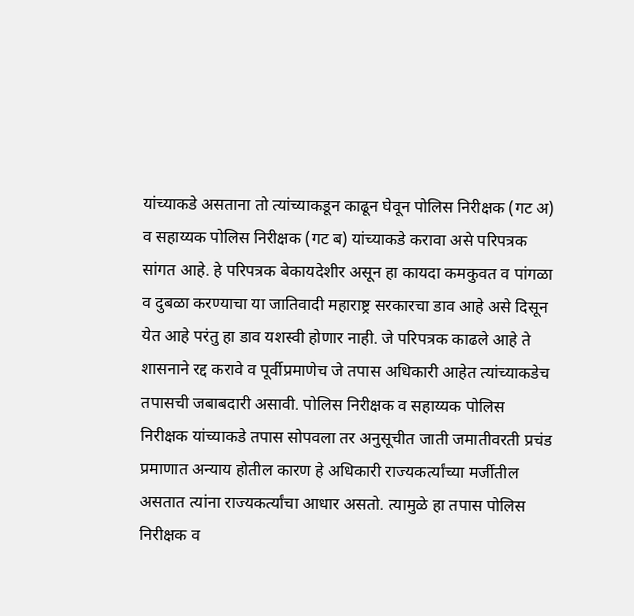यांच्याकडे असताना तो त्यांच्याकडून काढून घेवून पोलिस निरीक्षक (गट अ) व सहाय्यक पोलिस निरीक्षक (गट ब) यांच्याकडे करावा असे परिपत्रक सांगत आहे. हे परिपत्रक बेकायदेशीर असून हा कायदा कमकुवत व पांगळा व दुबळा करण्याचा या जातिवादी महाराष्ट्र सरकारचा डाव आहे असे दिसून येत आहे परंतु हा डाव यशस्वी होणार नाही. जे परिपत्रक काढले आहे ते शासनाने रद्द करावे व पूर्वीप्रमाणेच जे तपास अधिकारी आहेत त्यांच्याकडेच तपासची जबाबदारी असावी. पोलिस निरीक्षक व सहाय्यक पोलिस निरीक्षक यांच्याकडे तपास सोपवला तर अनुसूचीत जाती जमातीवरती प्रचंड प्रमाणात अन्याय होतील कारण हे अधिकारी राज्यकर्त्यांच्या मर्जीतील असतात त्यांना राज्यकर्त्यांचा आधार असतो. त्यामुळे हा तपास पोलिस निरीक्षक व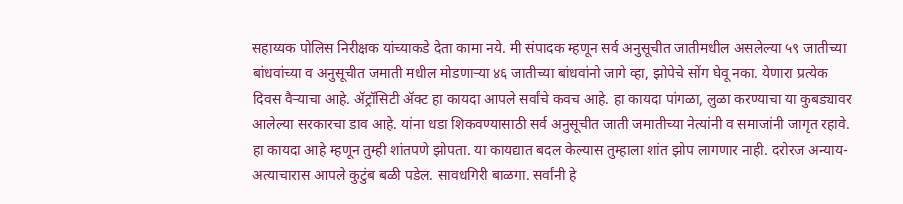सहाय्यक पोलिस निरीक्षक यांच्याकडे देता कामा नये. मी संपादक म्हणून सर्व अनुसूचीत जातीमधील असलेल्या ५९ जातीच्या बांधवांच्या व अनुसूचीत जमाती मधील मोडणार्‍या ४६ जातीच्या बांधवांनो जागे व्हा, झोपेचे सोंग घेवू नका. येणारा प्रत्येक दिवस वैर्‍याचा आहे. ॲट्रॉसिटी ॲक्ट हा कायदा आपले सर्वांचे कवच आहे. हा कायदा पांगळा, लुळा करण्याचा या कुबड्यावर आलेल्या सरकारचा डाव आहे. यांना धडा शिकवण्यासाठी सर्व अनुसूचीत जाती जमातीच्या नेत्यांनी व समाजांनी जागृत रहावे. हा कायदा आहे म्हणून तुम्ही शांतपणे झोपता. या कायद्यात बदल केल्यास तुम्हाला शांत झोप लागणार नाही. दरोरज अन्याय-अत्याचारास आपले कुटुंब बळी पडेल. सावधगिरी बाळगा. सर्वांनी हे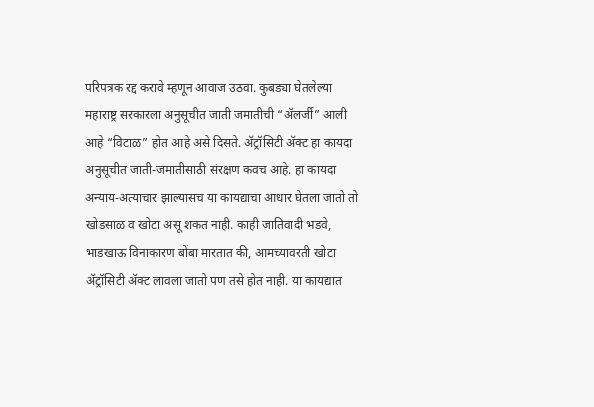परिपत्रक रद्द करावे म्हणून आवाज उठवा. कुबड्या घेतलेल्या महाराष्ट्र सरकारला अनुसूचीत जाती जमातीची “ॲलर्जी” आली आहे “विटाळ” होत आहे असे दिसते. ॲट्रॉसिटी ॲक्ट हा कायदा अनुसूचीत जाती-जमातीसाठी संरक्षण कवच आहे. हा कायदा अन्याय-अत्याचार झाल्यासच या कायद्याचा आधार घेतला जातो तो खोडसाळ व खोटा असू शकत नाही. काही जातिवादी भडवे, भाडखाऊ विनाकारण बोंबा मारतात की, आमच्यावरती खोटा ॲट्रॉसिटी ॲक्ट लावला जातो पण तसे होत नाही. या कायद्यात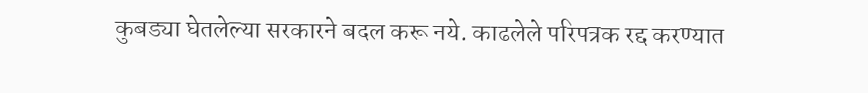कुबड्या घेतलेल्या सरकारने बदल करू नये. काढलेले परिपत्रक रद्द करण्यात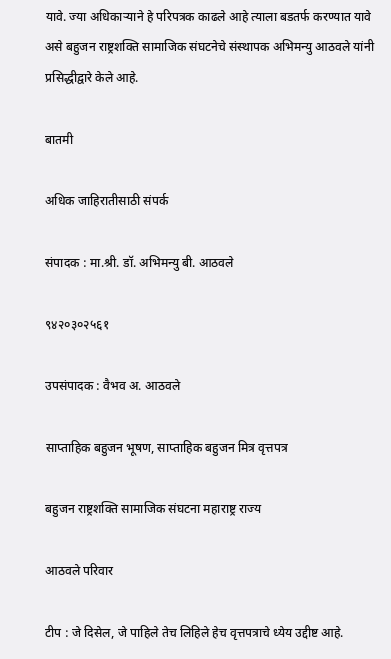यावे. ज्या अधिकार्‍याने हे परिपत्रक काढले आहे त्याला बडतर्फ करण्यात यावे असे बहुजन राष्ट्रशक्ति सामाजिक संघटनेचे संस्थापक अभिमन्यु आठवले यांनी प्रसिद्धीद्वारे केले आहे.

बातमी

अधिक जाहिरातीसाठी संपर्क

संपादक : मा.श्री. डॉ. अभिमन्यु बी. आठवले

९४२०३०२५६१

उपसंपादक : वैभव अ. आठवले

साप्ताहिक बहुजन भूषण, साप्ताहिक बहुजन मित्र वृत्तपत्र

बहुजन राष्ट्रशक्ति सामाजिक संघटना महाराष्ट्र राज्य

आठवले परिवार

टीप : जे दिसेल, जे पाहिले तेच लिहिले हेच वृत्तपत्राचे ध्येय उद्दीष्ट आहे.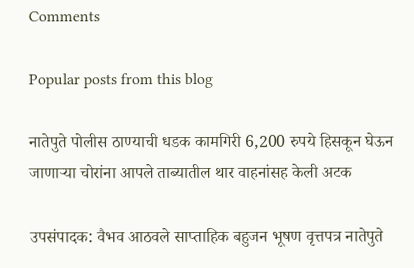Comments

Popular posts from this blog

नातेपुते पोलीस ठाण्याची धडक कामगिरी 6,200 रुपये हिसकून घेऊन जाणाऱ्या चोरांना आपले ताब्यातील थार वाहनांसह केली अटक

उपसंपादक: वैभव आठवले साप्ताहिक बहुजन भूषण वृत्तपत्र नातेपुते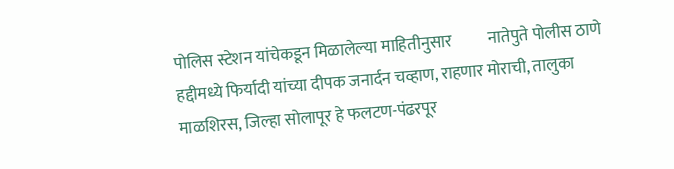पोलिस स्टेशन यांचेकडून मिळालेल्या माहितीनुसार           नातेपुते पोलीस ठाणे हद्दीमध्ये फिर्यादी यांच्या दीपक जनार्दन चव्हाण, राहणार मोराची, तालुका माळशिरस, जिल्हा सोलापूर हे फलटण-पंढरपूर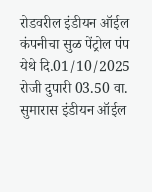रोडवरील इंडीयन ऑईल कंपनीचा सुळ पेंट्रोल पंप येथे दि.01/10/2025 रोजी दुपारी 03.50 वा. सुमारास इंडीयन ऑईल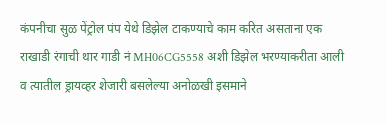कंपनीचा सुळ पेंट्रोल पंप येथे डिझेल टाकण्याचे काम करित असताना एक राखाडी रंगाची थार गाडी नं MH06CG5558 अशी डिझेल भरण्याकरीता आली व त्यातील ड्रायव्हर शेजारी बसलेल्या अनोळखी इसमाने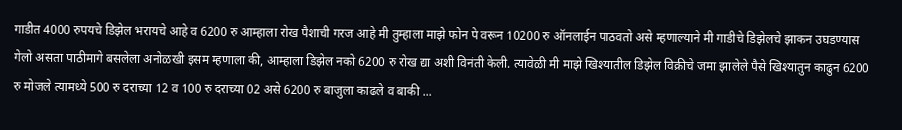गाडीत 4000 रुपयचे डिझेल भरायचे आहे व 6200 रु आम्हाला रोख पैशाची गरज आहे मी तुम्हाला माझे फोन पे वरून 10200 रु ऑनलाईन पाठवतो असे म्हणाल्याने मी गाडीचे डिझेलचे झाकन उघडण्यास गेलो असता पाठीमागे बसलेला अनोळखी इसम म्हणाला की, आम्हाला डिझेल नको 6200 रु रोख द्या अशी विनंती केली. त्यावेळी मी माझे खिश्यातील डिझेल विक्रीचे जमा झालेले पैसे खिश्यातुन काढुन 6200 रु मोजले त्यामध्ये 500 रु दराच्या 12 व 100 रु दराच्या 02 असे 6200 रु बाजुला काढले व बाकी ...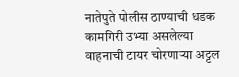नातेपुते पोलीस ठाण्याची धडक कामगिरी उभ्या असलेल्या वाहनाची टायर चोरणाऱ्या अट्टल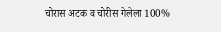चोरास अटक व चोरीस गेलेला 100%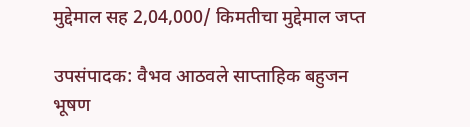मुद्देमाल सह 2,04,000/ किमतीचा मुद्देमाल जप्त

उपसंपादक: वैभव आठवले साप्ताहिक बहुजन भूषण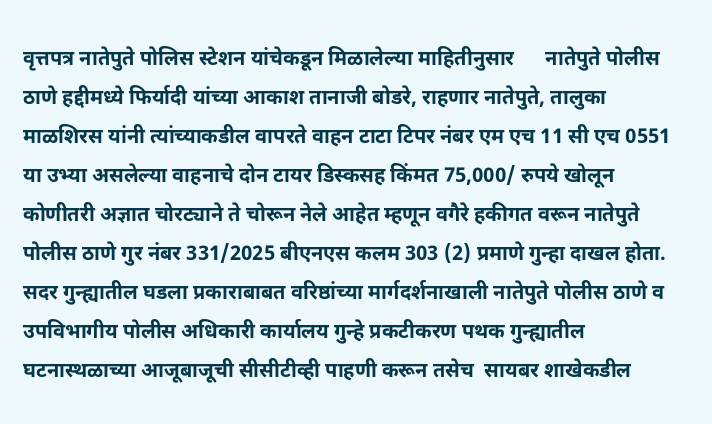वृत्तपत्र नातेपुते पोलिस स्टेशन यांचेकडून मिळालेल्या माहितीनुसार      नातेपुते पोलीस ठाणे हद्दीमध्ये फिर्यादी यांच्या आकाश तानाजी बोडरे, राहणार नातेपुते, तालुका माळशिरस यांनी त्यांच्याकडील वापरते वाहन टाटा टिपर नंबर एम एच 11 सी एच 0551 या उभ्या असलेल्या वाहनाचे दोन टायर डिस्कसह किंमत 75,000/ रुपये खोलून कोणीतरी अज्ञात चोरट्याने ते चोरून नेले आहेत म्हणून वगैरे हकीगत वरून नातेपुते पोलीस ठाणे गुर नंबर 331/2025 बीएनएस कलम 303 (2) प्रमाणे गुन्हा दाखल होता.       सदर गुन्ह्यातील घडला प्रकाराबाबत वरिष्ठांच्या मार्गदर्शनाखाली नातेपुते पोलीस ठाणे व उपविभागीय पोलीस अधिकारी कार्यालय गुन्हे प्रकटीकरण पथक गुन्ह्यातील घटनास्थळाच्या आजूबाजूची सीसीटीव्ही पाहणी करून तसेच  सायबर शाखेकडील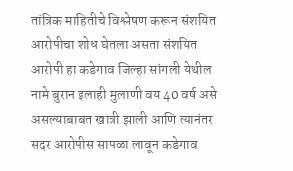तांत्रिक माहितीचे विश्लेषण करून संशयित  आरोपीचा शोध घेतला असता संशयित आरोपी हा कडेगाव जिल्हा सांगली येथील नामे बुरान इलाही मुलाणी वय 40 वर्ष असे  असल्याबाबत खात्री झाली आणि त्यानंतर सदर आरोपीस सापळा लावून कडेगाव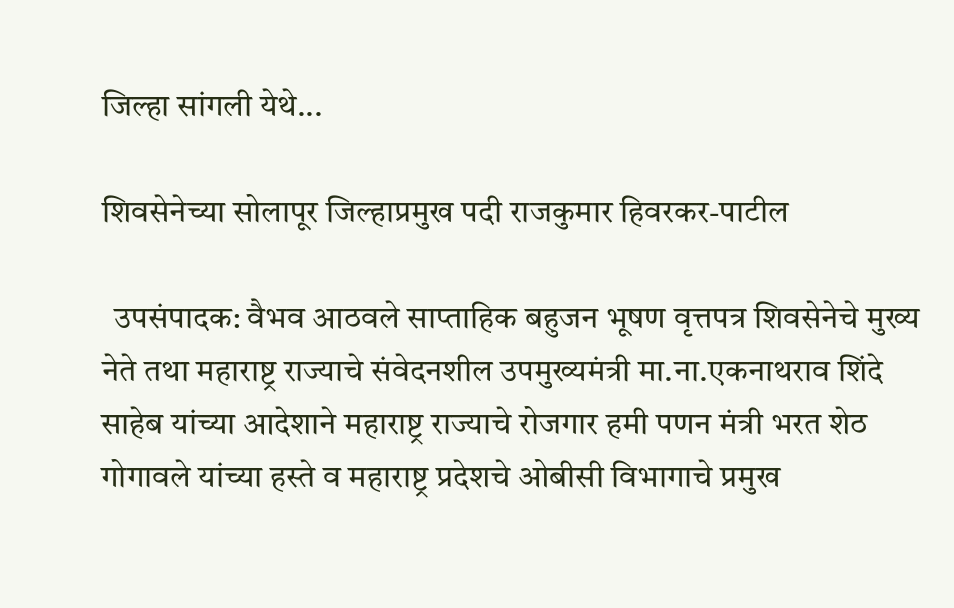जिल्हा सांगली येथे...

शिवसेनेच्या सोलापूर जिल्हाप्रमुख पदी राजकुमार हिवरकर-पाटील

  उपसंपादक: वैभव आठवले साप्ताहिक बहुजन भूषण वृत्तपत्र शिवसेनेचे मुख्य नेते तथा महाराष्ट्र राज्याचे संवेदनशील उपमुख्यमंत्री मा.ना.एकनाथराव शिंदे साहेब यांच्या आदेशाने महाराष्ट्र राज्याचे रोजगार हमी पणन मंत्री भरत शेठ गोगावले यांच्या हस्ते व महाराष्ट्र प्रदेशचे ओबीसी विभागाचे प्रमुख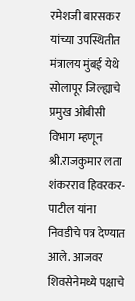रमेशजी बारसकर यांच्या उपस्थितीत मंत्रालय मुंबई येथे सोलापूर जिल्ह्याचे प्रमुख ओबीसी विभाग म्हणून श्री.राजकुमार लता शंकरराव हिवरकर-पाटील यांना निवडीचे पत्र देण्यात आले. आजवर शिवसेनेमध्ये पक्षाचे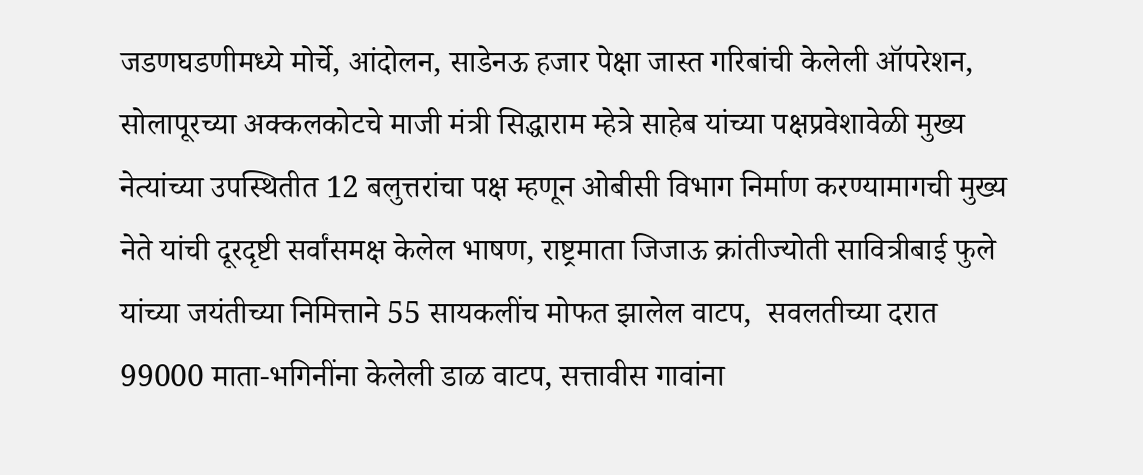जडणघडणीमध्ये मोर्चे, आंदोलन, साडेनऊ हजार पेक्षा जास्त गरिबांची केलेली ऑपरेशन, सोलापूरच्या अक्कलकोटचे माजी मंत्री सिद्धाराम म्हेत्रे साहेब यांच्या पक्षप्रवेशावेळी मुख्य नेत्यांच्या उपस्थितीत 12 बलुत्तरांचा पक्ष म्हणून ओबीसी विभाग निर्माण करण्यामागची मुख्य नेते यांची दूरदृष्टी सर्वांसमक्ष केलेल भाषण, राष्ट्रमाता जिजाऊ क्रांतीज्योती सावित्रीबाई फुले यांच्या जयंतीच्या निमित्ताने 55 सायकलींच मोफत झालेल वाटप,  सवलतीच्या दरात  99000 माता-भगिनींना केलेली डाळ वाटप, सत्तावीस गावांना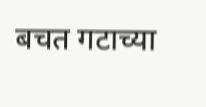बचत गटाच्या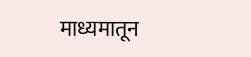माध्यमातून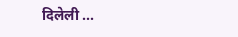दिलेली ...